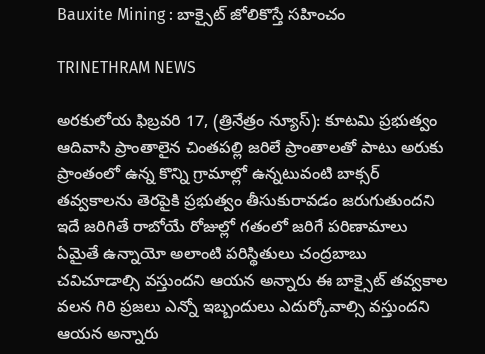Bauxite Mining : బాక్సైట్ జోలికొస్తే సహించం

TRINETHRAM NEWS

అరకులోయ ఫిబ్రవరి 17, (త్రినేత్రం న్యూస్): కూటమి ప్రభుత్వం ఆదివాసి ప్రాంతాలైన చింతపల్లి జరిలే ప్రాంతాలతో పాటు అరుకు ప్రాంతంలో ఉన్న కొన్ని గ్రామాల్లో ఉన్నటువంటి బాక్సర్ తవ్వకాలను తెరపైకి ప్రభుత్వం తీసుకురావడం జరుగుతుందని ఇదే జరిగితే రాబోయే రోజుల్లో గతంలో జరిగే పరిణామాలు ఏమైతే ఉన్నాయో అలాంటి పరిస్థితులు చంద్రబాబు చవిచూడాల్సి వస్తుందని ఆయన అన్నారు ఈ బాక్సైట్ తవ్వకాల వలన గిరి ప్రజలు ఎన్నో ఇబ్బందులు ఎదుర్కోవాల్సి వస్తుందని ఆయన అన్నారు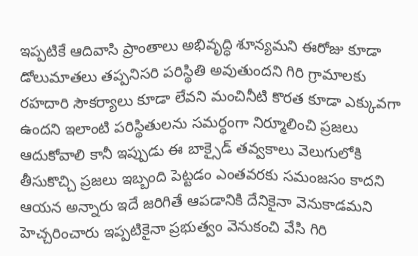ఇప్పటికే ఆదివాసి ప్రాంతాలు అభివృద్ధి శూన్యమని ఈరోజు కూడా డోలుమాతలు తప్పనిసరి పరిస్థితి అవుతుందని గిరి గ్రామాలకు రహదారి సౌకర్యాలు కూడా లేవని మంచినీటి కొరత కూడా ఎక్కువగా ఉందని ఇలాంటి పరిస్థితులను సమర్ధంగా నిర్మూలించి ప్రజలు ఆదుకోవాలి కానీ ఇప్పుడు ఈ బాక్సైడ్ తవ్వకాలు వెలుగులోకి తీసుకొచ్చి ప్రజలు ఇబ్బంది పెట్టడం ఎంతవరకు సమంజసం కాదని ఆయన అన్నారు ఇదే జరిగితే ఆపడానికి దేనికైనా వెనుకాడమని హెచ్చరించారు ఇప్పటికైనా ప్రభుత్వం వెనుకంచి వేసి గిరి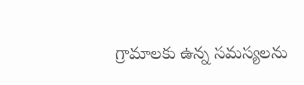గ్రామాలకు ఉన్న సమస్యలను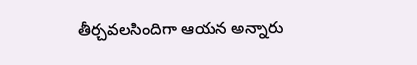తీర్చవలసిందిగా ఆయన అన్నారు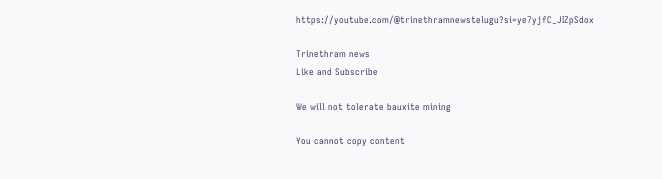https://youtube.com/@trinethramnewstelugu?si=ye7yjfC_JIZpSdox

Trinethram news
Like and Subscribe

We will not tolerate bauxite mining

You cannot copy content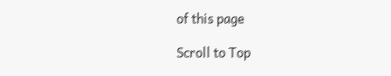of this page

Scroll to Top